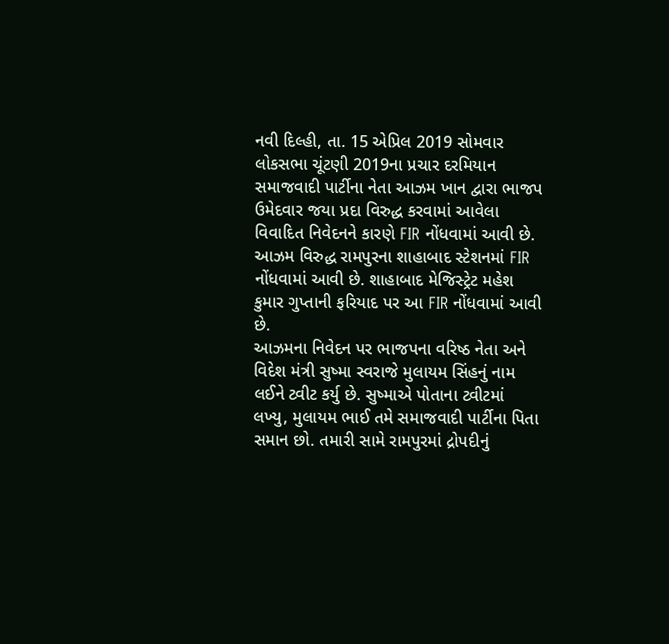નવી દિલ્હી, તા. 15 એપ્રિલ 2019 સોમવાર
લોકસભા ચૂંટણી 2019ના પ્રચાર દરમિયાન સમાજવાદી પાર્ટીના નેતા આઝમ ખાન દ્વારા ભાજપ ઉમેદવાર જયા પ્રદા વિરુદ્ધ કરવામાં આવેલા વિવાદિત નિવેદનને કારણે FIR નોંધવામાં આવી છે.
આઝમ વિરુદ્ધ રામપુરના શાહાબાદ સ્ટેશનમાં FIR નોંધવામાં આવી છે. શાહાબાદ મેજિસ્ટ્રેટ મહેશ કુમાર ગુપ્તાની ફરિયાદ પર આ FIR નોંધવામાં આવી છે.
આઝમના નિવેદન પર ભાજપના વરિષ્ઠ નેતા અને વિદેશ મંત્રી સુષ્મા સ્વરાજે મુલાયમ સિંહનું નામ લઈને ટ્વીટ કર્યુ છે. સુષ્માએ પોતાના ટ્વીટમાં લખ્યુ, મુલાયમ ભાઈ તમે સમાજવાદી પાર્ટીના પિતા સમાન છો. તમારી સામે રામપુરમાં દ્રોપદીનું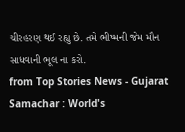ચીરહરણ થઈ રહ્યુ છે. તમે ભીષ્મની જેમ મૌન સાધવાની ભૂલ ના કરો.
from Top Stories News - Gujarat Samachar : World's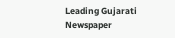Leading Gujarati Newspaper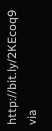http://bit.ly/2KEcoq9
via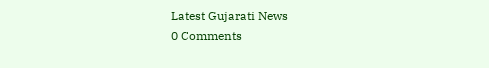Latest Gujarati News
0 Comments